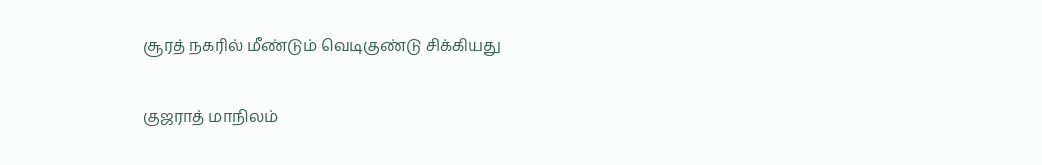சூரத் நகரில் மீண்டும் வெடிகுண்டு சிக்கியது

குஜராத் மாநிலம்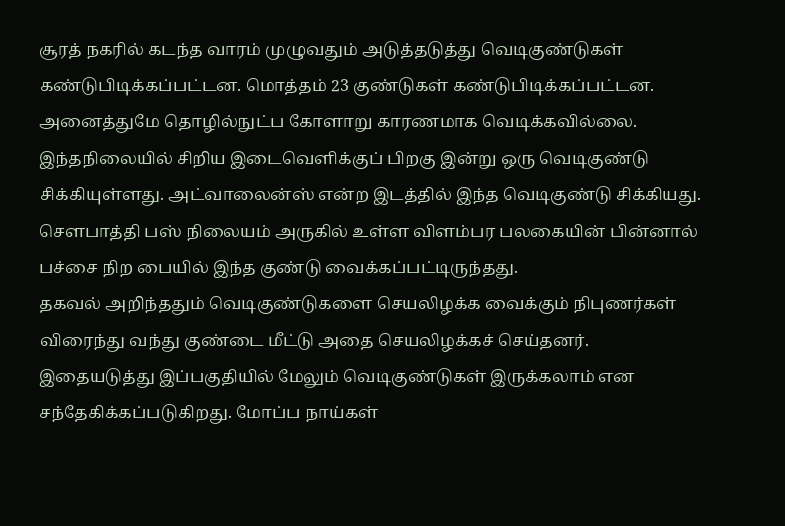சூரத் நகரில் கடந்த வாரம் முழுவதும் அடுத்தடுத்து வெடிகுண்டுகள் கண்டுபிடிக்கப்பட்டன. மொத்தம் 23 குண்டுகள் கண்டுபிடிக்கப்பட்டன. அனைத்துமே தொழில்நுட்ப கோளாறு காரணமாக வெடிக்கவில்லை.
இந்தநிலையில் சிறிய இடைவெளிக்குப் பிறகு இன்று ஒரு வெடிகுண்டு சிக்கியுள்ளது. அட்வாலைன்ஸ் என்ற இடத்தில் இந்த வெடிகுண்டு சிக்கியது. சௌபாத்தி பஸ் நிலையம் அருகில் உள்ள விளம்பர பலகையின் பின்னால் பச்சை நிற பையில் இந்த குண்டு வைக்கப்பட்டிருந்தது.
தகவல் அறிந்ததும் வெடிகுண்டுகளை செயலிழக்க வைக்கும் நிபுணர்கள் விரைந்து வந்து குண்டை மீட்டு அதை செயலிழக்கச் செய்தனர்.
இதையடுத்து இப்பகுதியில் மேலும் வெடிகுண்டுகள் இருக்கலாம் என சந்தேகிக்கப்படுகிறது. மோப்ப நாய்கள்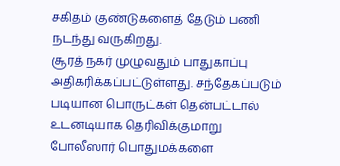சகிதம் குண்டுகளைத் தேடும் பணி நடந்து வருகிறது.
சூரத் நகர் முழுவதும் பாதுகாப்பு அதிகரிக்கப்பட்டுள்ளது. சந்தேகப்படும் படியான பொருட்கள் தென்பட்டால் உடனடியாக தெரிவிக்குமாறு போலீஸார் பொதுமக்களை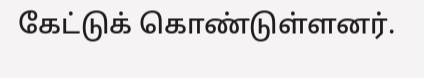கேட்டுக் கொண்டுள்ளனர்.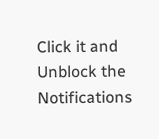Click it and Unblock the Notifications